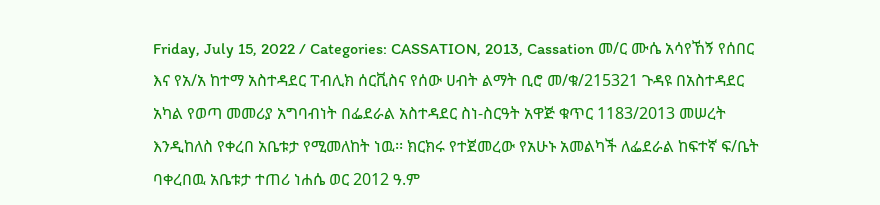Friday, July 15, 2022 / Categories: CASSATION, 2013, Cassation መ/ር ሙሴ አሳየኸኝ የሰበር እና የአ/አ ከተማ አስተዳደር ፐብሊክ ሰርቪስና የሰው ሀብት ልማት ቢሮ መ/ቁ/215321 ጉዳዩ በአስተዳደር አካል የወጣ መመሪያ አግባብነት በፌደራል አስተዳደር ስነ-ስርዓት አዋጅ ቁጥር 1183/2013 መሠረት እንዲከለስ የቀረበ አቤቱታ የሚመለከት ነዉ፡፡ ክርክሩ የተጀመረው የአሁኑ አመልካች ለፌደራል ከፍተኛ ፍ/ቤት ባቀረበዉ አቤቱታ ተጠሪ ነሐሴ ወር 2012 ዓ.ም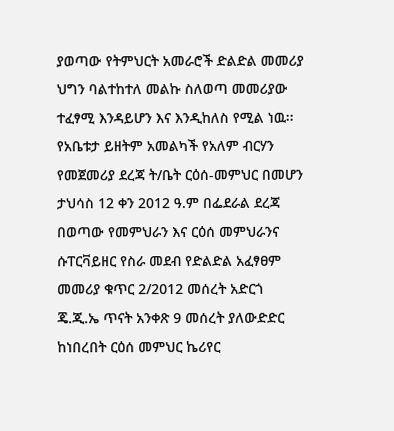ያወጣው የትምህርት አመራሮች ድልድል መመሪያ ህግን ባልተከተለ መልኩ ስለወጣ መመሪያው ተፈፃሚ እንዳይሆን እና እንዲከለስ የሚል ነዉ፡፡የአቤቱታ ይዘትም አመልካች የአለም ብርሃን የመጀመሪያ ደረጃ ት/ቤት ርዕሰ-መምህር በመሆን ታህሳስ 12 ቀን 2012 ዓ.ም በፌደራል ደረጃ በወጣው የመምህራን እና ርዕሰ መምህራንና ሱፐርቫይዘር የስራ መደብ የድልድል አፈፃፀም መመሪያ ቁጥር 2/2012 መሰረት አድርጎ ጄ.ጂ.ኤ ጥናት አንቀጽ 9 መሰረት ያለውድድር ከነበረበት ርዕሰ መምህር ኬሪየር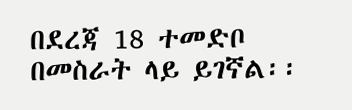በደረጃ 18 ተመድቦ በመስራት ላይ ይገኛል፡፡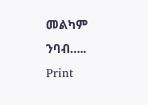መልካም ንባብ….. Print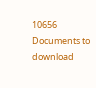10656 Documents to download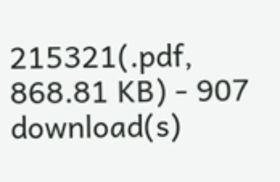215321(.pdf, 868.81 KB) - 907 download(s)